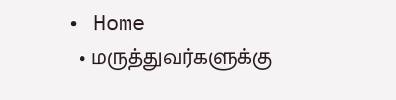• Home
  • மருத்துவர்களுக்கு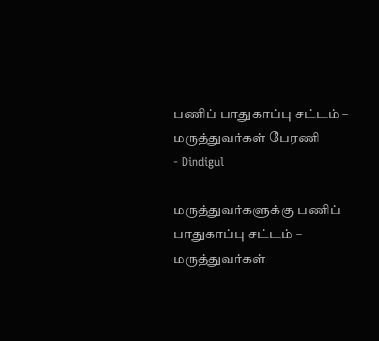பணிப் பாதுகாப்பு சட்டம் – மருத்துவர்கள் பேரணி
- Dindigul

மருத்துவர்களுக்கு பணிப் பாதுகாப்பு சட்டம் – மருத்துவர்கள்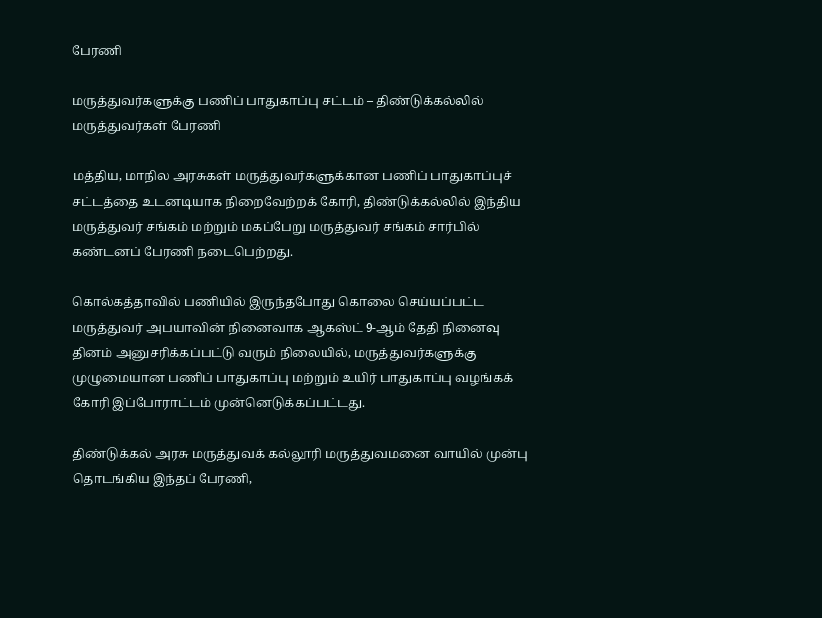பேரணி

மருத்துவர்களுக்கு பணிப் பாதுகாப்பு சட்டம் – திண்டுக்கல்லில் மருத்துவர்கள் பேரணி

மத்திய, மாநில அரசுகள் மருத்துவர்களுக்கான பணிப் பாதுகாப்புச் சட்டத்தை உடனடியாக நிறைவேற்றக் கோரி, திண்டுக்கல்லில் இந்திய மருத்துவர் சங்கம் மற்றும் மகப்பேறு மருத்துவர் சங்கம் சார்பில் கண்டனப் பேரணி நடைபெற்றது.

கொல்கத்தாவில் பணியில் இருந்தபோது கொலை செய்யப்பட்ட மருத்துவர் அபயாவின் நினைவாக ஆகஸ்ட் 9-ஆம் தேதி நினைவு தினம் அனுசரிக்கப்பட்டு வரும் நிலையில், மருத்துவர்களுக்கு முழுமையான பணிப் பாதுகாப்பு மற்றும் உயிர் பாதுகாப்பு வழங்கக் கோரி இப்போராட்டம் முன்னெடுக்கப்பட்டது.

திண்டுக்கல் அரசு மருத்துவக் கல்லூரி மருத்துவமனை வாயில் முன்பு தொடங்கிய இந்தப் பேரணி,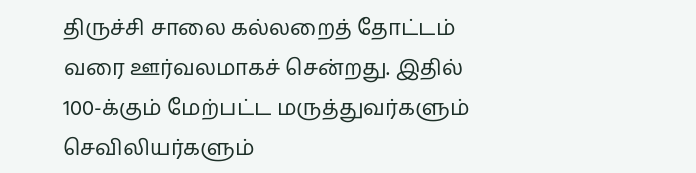திருச்சி சாலை கல்லறைத் தோட்டம் வரை ஊர்வலமாகச் சென்றது. இதில் 100-க்கும் மேற்பட்ட மருத்துவர்களும் செவிலியர்களும்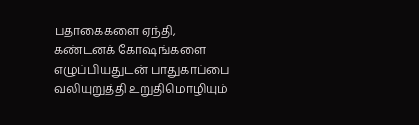பதாகைகளை ஏந்தி, கண்டனக் கோஷங்களை எழுப்பியதுடன் பாதுகாப்பை வலியுறுத்தி உறுதிமொழியும்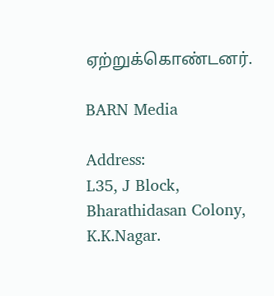ஏற்றுக்கொண்டனர்.

BARN Media

Address:
L35, J Block, Bharathidasan Colony,
K.K.Nagar.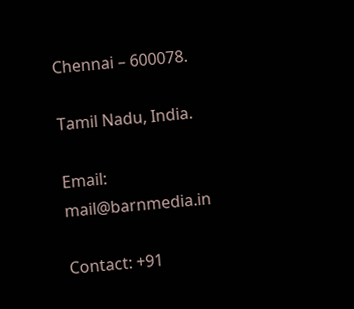Chennai – 600078.

Tamil Nadu, India.

Email: mail@barnmedia.in

Contact: +91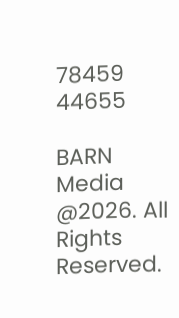78459 44655

BARN Media  @2026. All Rights Reserved.